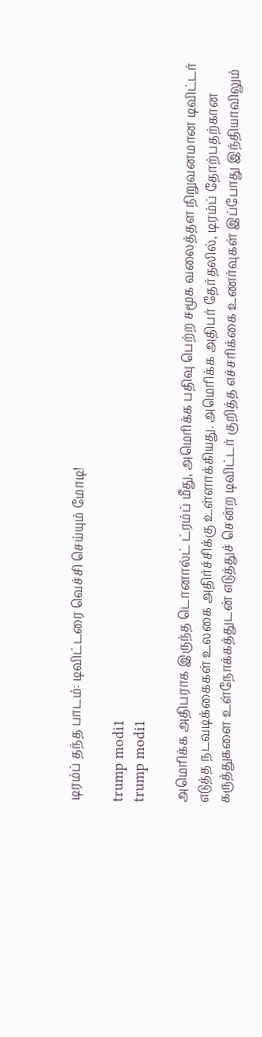டிரம்ப் தந்த பாடம்: டிவிட்டரை வெச்சி செய்யும் மோடி!

trump modi1
trump modi1

அமெரிக்க அதிபராக இருந்த டொனால்ட் ட்ரம்ப் மீது, அமெரிக்க பதிவு பெற்ற சமூக வலைத்தள நிறுவனமான டிவிட்டர் எடுத்த நடவடிக்கைகள் உலகை அதிர்ச்சிக்கு உள்ளாக்கியது. அமெரிக்க அதிபர் தேர்தலில், டிரம்ப் தோற்பதற்கான கருத்துகளை உள்நோக்கத்துடன் எடுத்துச் சென்ற டிவிட்டர் குறித்த எச்சரிக்கை உணர்வுகள் இப்போது இந்தியாவிலும்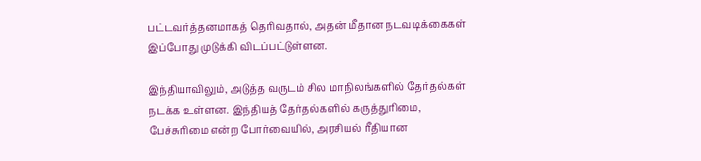பட்டவர்த்தனமாகத் தெரிவதால், அதன் மீதான நடவடிக்கைகள் இப்போது முடுக்கி விடப்பட்டுள்ளன.

இந்தியாவிலும், அடுத்த வருடம் சில மாநிலங்களில் தேர்தல்கள் நடக்க உள்ளன. இந்தியத் தேர்தல்களில் கருத்துரிமை, பேச்சுரிமை என்ற போர்வையில், அரசியல் ரீதியான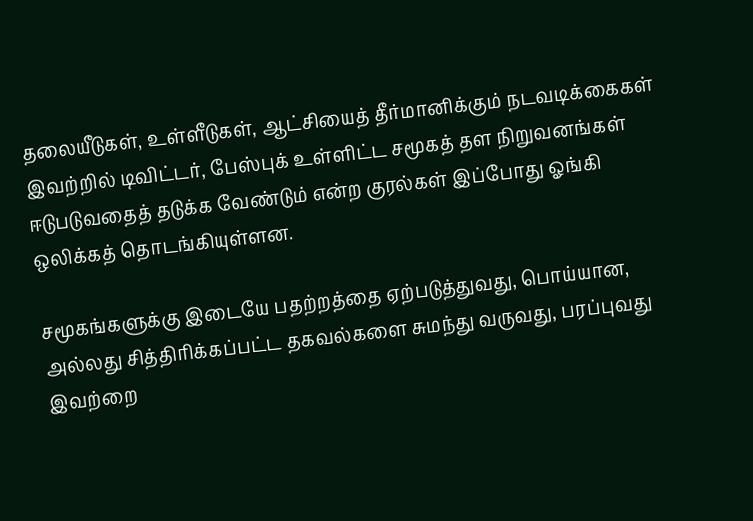தலையீடுகள், உள்ளீடுகள், ஆட்சியைத் தீர்மானிக்கும் நடவடிக்கைகள் இவற்றில் டிவிட்டர், பேஸ்புக் உள்ளிட்ட சமூகத் தள நிறுவனங்கள் ஈடுபடுவதைத் தடுக்க வேண்டும் என்ற குரல்கள் இப்போது ஓங்கி ஒலிக்கத் தொடங்கியுள்ளன.

சமூகங்களுக்கு இடையே பதற்றத்தை ஏற்படுத்துவது, பொய்யான, அல்லது சித்திரிக்கப்பட்ட தகவல்களை சுமந்து வருவது, பரப்புவது இவற்றை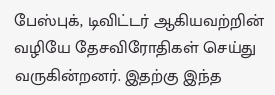பேஸ்புக், டிவிட்டர் ஆகியவற்றின் வழியே தேசவிரோதிகள் செய்து வருகின்றனர். இதற்கு இந்த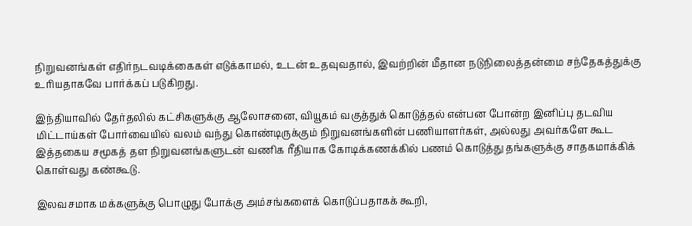நிறுவனங்கள் எதிர்நடவடிக்கைகள் எடுக்காமல், உடன் உதவுவதால், இவற்றின் மீதான நடுநிலைத்தன்மை சந்தேகத்துக்கு உரியதாகவே பார்க்கப் படுகிறது.

இந்தியாவில் தேர்தலில் கட்சிகளுக்கு ஆலோசனை, வியூகம் வகுத்துக் கொடுத்தல் என்பன போன்ற இனிப்பு தடவிய மிட்டாய்கள் போர்வையில் வலம் வந்து கொண்டிருக்கும் நிறுவனங்களின் பணியாளர்கள், அல்லது அவர்களே கூட இத்தகைய சமூகத் தள நிறுவனங்களுடன் வணிக ரீதியாக கோடிக்கணக்கில் பணம் கொடுத்து தங்களுக்கு சாதகமாக்கிக் கொள்வது கண்கூடு.

இலவசமாக மக்களுக்கு பொழுது போக்கு அம்சங்களைக் கொடுப்பதாகக் கூறி,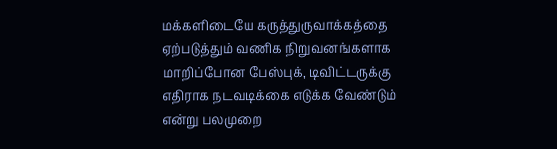மக்களிடையே கருத்துருவாக்கத்தை ஏற்படுத்தும் வணிக நிறுவனங்களாக மாறிப்போன பேஸ்புக், டிவிட்டருக்கு எதிராக நடவடிக்கை எடுக்க வேண்டும் என்று பலமுறை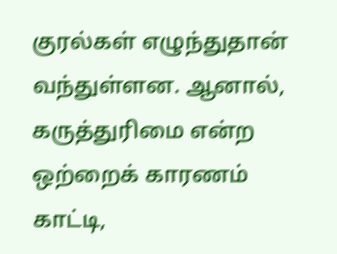குரல்கள் எழுந்துதான் வந்துள்ளன. ஆனால், கருத்துரிமை என்ற ஒற்றைக் காரணம் காட்டி,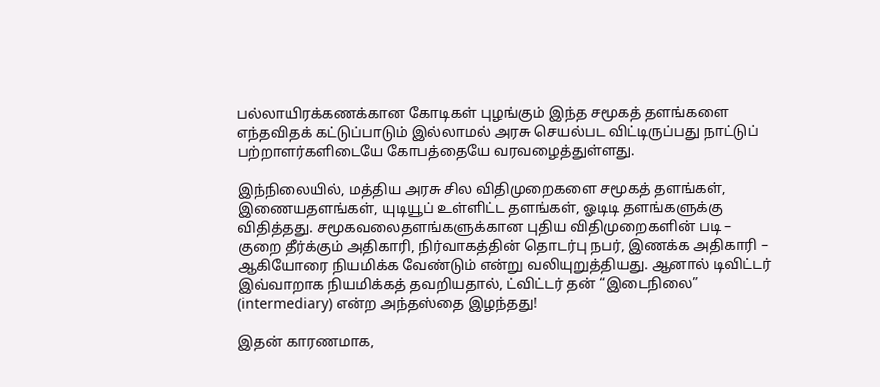பல்லாயிரக்கணக்கான கோடிகள் புழங்கும் இந்த சமூகத் தளங்களை எந்தவிதக் கட்டுப்பாடும் இல்லாமல் அரசு செயல்பட விட்டிருப்பது நாட்டுப் பற்றாளர்களிடையே கோபத்தையே வரவழைத்துள்ளது.

இந்நிலையில், மத்திய அரசு சில விதிமுறைகளை சமூகத் தளங்கள், இணையதளங்கள், யுடியூப் உள்ளிட்ட தளங்கள், ஓடிடி தளங்களுக்கு விதித்தது. சமூகவலைதளங்களுக்கான புதிய விதிமுறைகளின் படி – குறை தீர்க்கும் அதிகாரி, நிர்வாகத்தின் தொடர்பு நபர், இணக்க அதிகாரி – ஆகியோரை நியமிக்க வேண்டும் என்று வலியுறுத்தியது. ஆனால் டிவிட்டர் இவ்வாறாக நியமிக்கத் தவறியதால், ட்விட்டர் தன் “இடைநிலை” (intermediary) என்ற அந்தஸ்தை இழந்தது!

இதன் காரணமாக,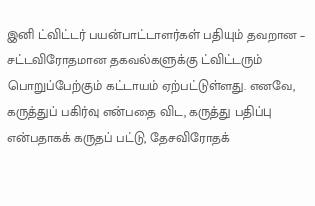இனி ட்விட்டர் பயன்பாட்டாளர்கள் பதியும் தவறான – சட்டவிரோதமான தகவல்களுக்கு ட்விட்டரும் பொறுப்பேற்கும் கட்டாயம் ஏற்பட்டுள்ளது. எனவே, கருத்துப் பகிர்வு என்பதை விட, கருத்து பதிப்பு என்பதாகக் கருதப் பட்டு, தேசவிரோதக்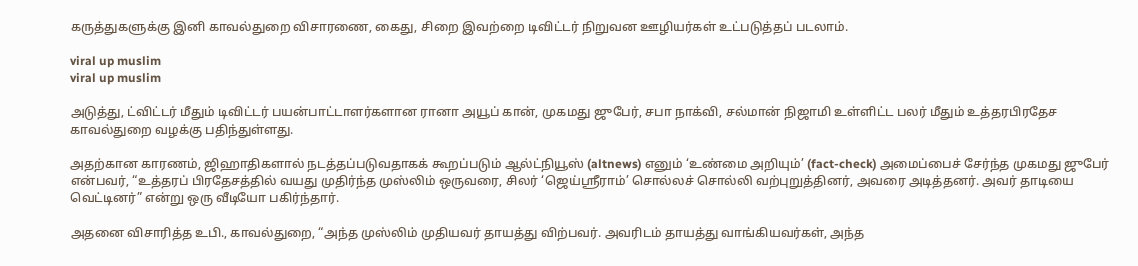கருத்துகளுக்கு இனி காவல்துறை விசாரணை, கைது, சிறை இவற்றை டிவிட்டர் நிறுவன ஊழியர்கள் உட்படுத்தப் படலாம்.

viral up muslim
viral up muslim

அடுத்து, ட்விட்டர் மீதும் டிவிட்டர் பயன்பாட்டாளர்களான ரானா அயூப் கான், முகமது ஜுபேர், சபா நாக்வி, சல்மான் நிஜாமி உள்ளிட்ட பலர் மீதும் உத்தரபிரதேச காவல்துறை வழக்கு பதிந்துள்ளது.

அதற்கான காரணம், ஜிஹாதிகளால் நடத்தப்படுவதாகக் கூறப்படும் ஆல்ட்நியூஸ் (altnews) எனும் ‘உண்மை அறியும்’ (fact-check) அமைப்பைச் சேர்ந்த முகமது ஜுபேர் என்பவர், “உத்தரப் பிரதேசத்தில் வயது முதிர்ந்த முஸ்லிம் ஒருவரை, சிலர் ‘ஜெய்ஶ்ரீராம்’ சொல்லச் சொல்லி வற்புறுத்தினர், அவரை அடித்தனர். அவர் தாடியை வெட்டினர்” என்று ஒரு வீடியோ பகிர்ந்தார்.

அதனை விசாரித்த உபி., காவல்துறை, “அந்த முஸ்லிம் முதியவர் தாயத்து விற்பவர். அவரிடம் தாயத்து வாங்கியவர்கள், அந்த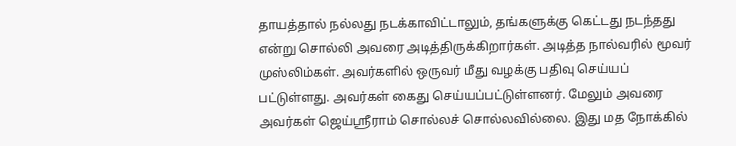தாயத்தால் நல்லது நடக்காவிட்டாலும், தங்களுக்கு கெட்டது நடந்தது என்று சொல்லி அவரை அடித்திருக்கிறார்கள். அடித்த நால்வரில் மூவர் முஸ்லிம்கள். அவர்களில் ஒருவர் மீது வழக்கு பதிவு செய்யப் பட்டுள்ளது. அவர்கள் கைது செய்யப்பட்டுள்ளனர். மேலும் அவரை அவர்கள் ஜெய்ஶ்ரீராம் சொல்லச் சொல்லவில்லை. இது மத நோக்கில்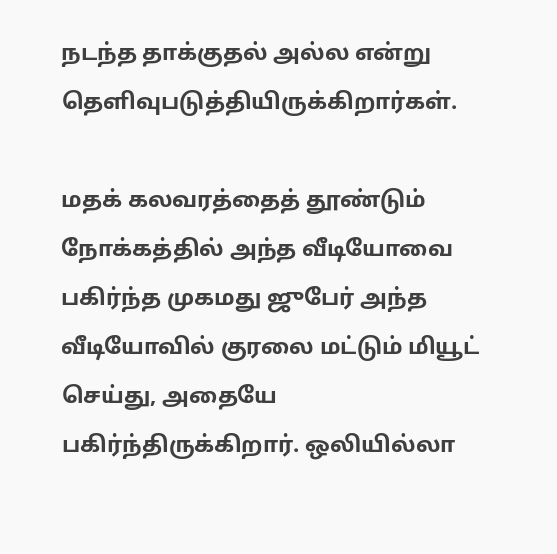நடந்த தாக்குதல் அல்ல என்று தெளிவுபடுத்தியிருக்கிறார்கள்.

மதக் கலவரத்தைத் தூண்டும் நோக்கத்தில் அந்த வீடியோவை பகிர்ந்த முகமது ஜுபேர் அந்த வீடியோவில் குரலை மட்டும் மியூட் செய்து, அதையே பகிர்ந்திருக்கிறார். ஒலியில்லா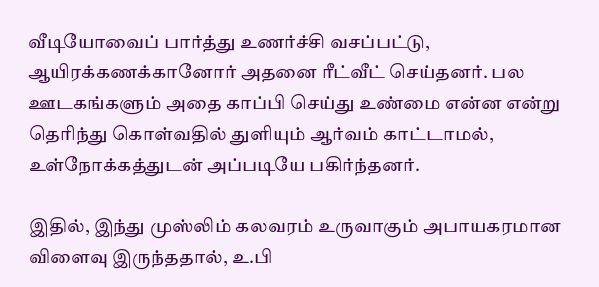வீடியோவைப் பார்த்து உணர்ச்சி வசப்பட்டு, ஆயிரக்கணக்கானோர் அதனை ரீட்வீட் செய்தனர். பல ஊடகங்களும் அதை காப்பி செய்து உண்மை என்ன என்று தெரிந்து கொள்வதில் துளியும் ஆர்வம் காட்டாமல், உள்நோக்கத்துடன் அப்படியே பகிர்ந்தனர்.

இதில், இந்து முஸ்லிம் கலவரம் உருவாகும் அபாயகரமான விளைவு இருந்ததால், உ.பி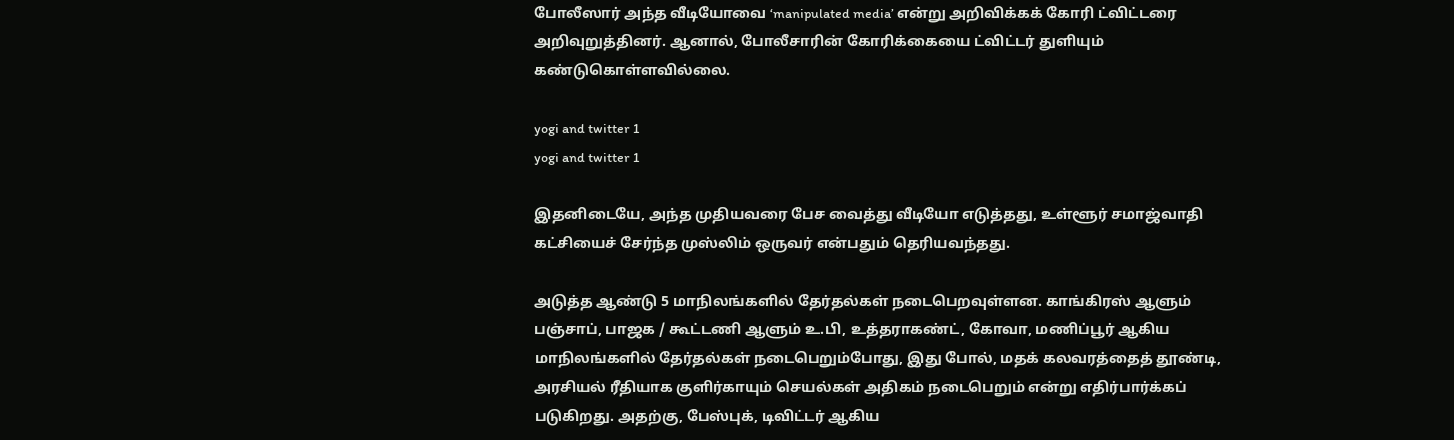போலீஸார் அந்த வீடியோவை ‘manipulated media’ என்று அறிவிக்கக் கோரி ட்விட்டரை அறிவுறுத்தினர். ஆனால், போலீசாரின் கோரிக்கையை ட்விட்டர் துளியும் கண்டுகொள்ளவில்லை.

yogi and twitter 1
yogi and twitter 1

இதனிடையே, அந்த முதியவரை பேச வைத்து வீடியோ எடுத்தது, உள்ளூர் சமாஜ்வாதி கட்சியைச் சேர்ந்த முஸ்லிம் ஒருவர் என்பதும் தெரியவந்தது.

அடுத்த ஆண்டு 5 மாநிலங்களில் தேர்தல்கள் நடைபெறவுள்ளன. காங்கிரஸ் ஆளும் பஞ்சாப், பாஜக / கூட்டணி ஆளும் உ.பி, உத்தராகண்ட், கோவா, மணிப்பூர் ஆகிய மாநிலங்களில் தேர்தல்கள் நடைபெறும்போது, இது போல், மதக் கலவரத்தைத் தூண்டி, அரசியல் ரீதியாக குளிர்காயும் செயல்கள் அதிகம் நடைபெறும் என்று எதிர்பார்க்கப் படுகிறது. அதற்கு, பேஸ்புக், டிவிட்டர் ஆகிய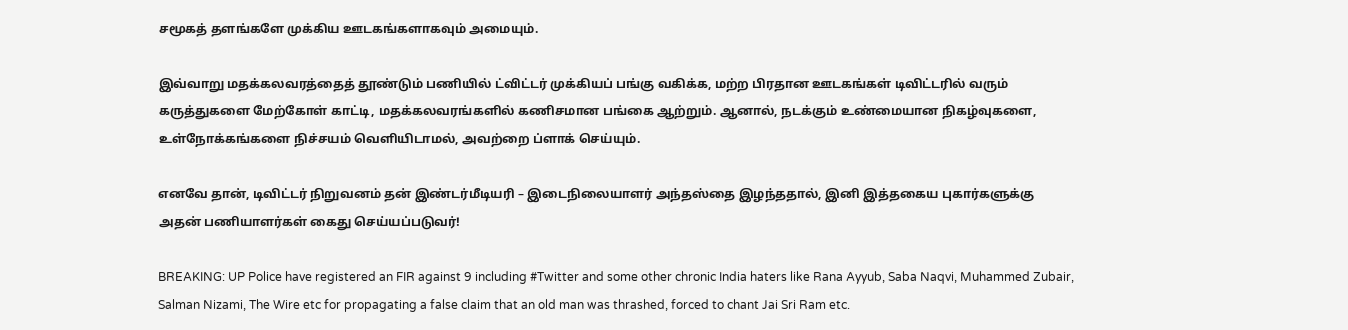சமூகத் தளங்களே முக்கிய ஊடகங்களாகவும் அமையும்.

இவ்வாறு மதக்கலவரத்தைத் தூண்டும் பணியில் ட்விட்டர் முக்கியப் பங்கு வகிக்க, மற்ற பிரதான ஊடகங்கள் டிவிட்டரில் வரும் கருத்துகளை மேற்கோள் காட்டி, மதக்கலவரங்களில் கணிசமான பங்கை ஆற்றும். ஆனால், நடக்கும் உண்மையான நிகழ்வுகளை, உள்நோக்கங்களை நிச்சயம் வெளியிடாமல், அவற்றை ப்ளாக் செய்யும்.

எனவே தான், டிவிட்டர் நிறுவனம் தன் இண்டர்மீடியரி – இடைநிலையாளர் அந்தஸ்தை இழந்ததால், இனி இத்தகைய புகார்களுக்கு அதன் பணியாளர்கள் கைது செய்யப்படுவர்!

BREAKING: UP Police have registered an FIR against 9 including #Twitter and some other chronic India haters like Rana Ayyub, Saba Naqvi, Muhammed Zubair, Salman Nizami, The Wire etc for propagating a false claim that an old man was thrashed, forced to chant Jai Sri Ram etc.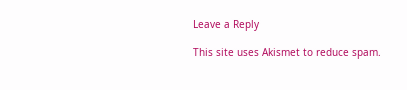Leave a Reply

This site uses Akismet to reduce spam.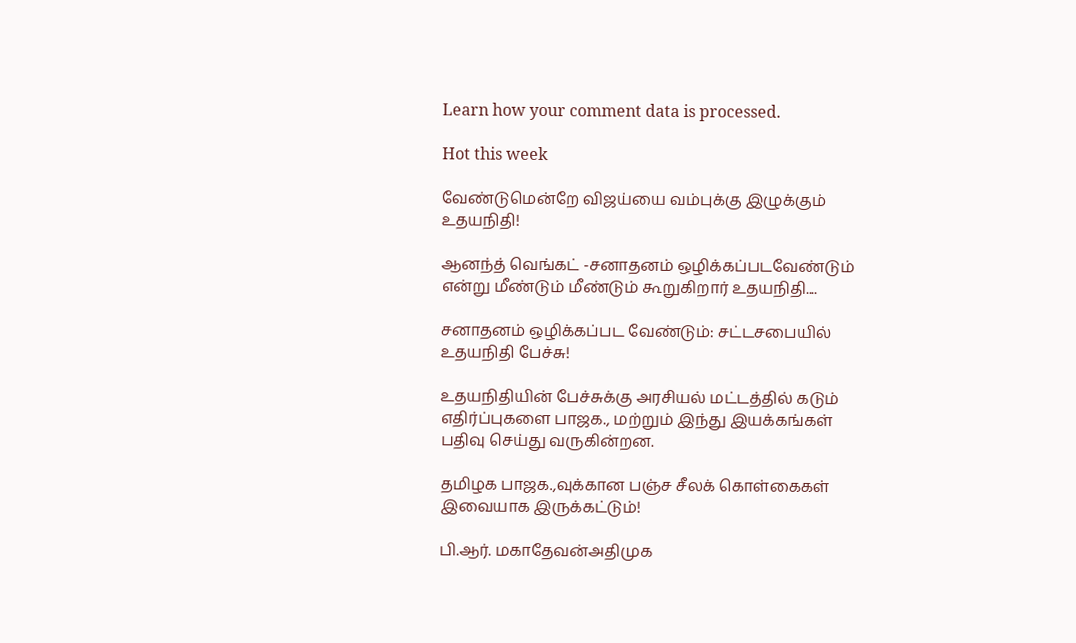Learn how your comment data is processed.

Hot this week

வேண்டுமென்றே விஜய்யை வம்புக்கு இழுக்கும் உதயநிதி!

ஆனந்த் வெங்கட் -சனாதனம் ஒழிக்கப்படவேண்டும் என்று மீண்டும் மீண்டும் கூறுகிறார் உதயநிதி....

சனாதனம் ஒழிக்கப்பட வேண்டும்: சட்டசபையில் உதயநிதி பேச்சு!

உதயநிதியின் பேச்சுக்கு அரசியல் மட்டத்தில் கடும் எதிர்ப்புகளை பாஜக., மற்றும் இந்து இயக்கங்கள் பதிவு செய்து வருகின்றன.

தமிழக பாஜக.,வுக்கான பஞ்ச சீலக் கொள்கைகள் இவையாக இருக்கட்டும்!

பி.ஆர். மகாதேவன்அதிமுக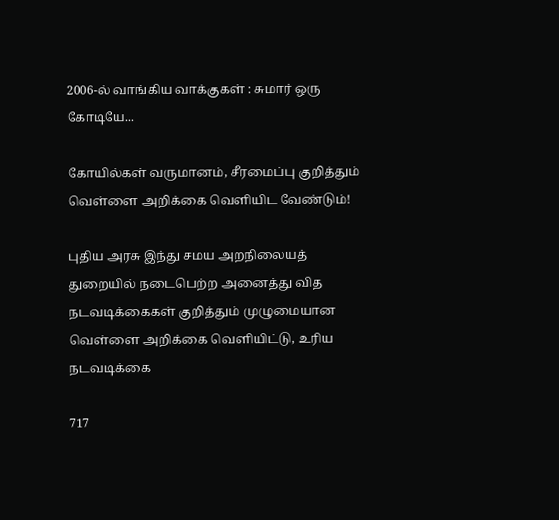2006-ல் வாங்கிய வாக்குகள் : சுமார் ஒரு கோடியே...

கோயில்கள் வருமானம், சீரமைப்பு குறித்தும் வெள்ளை அறிக்கை வெளியிட வேண்டும்!

புதிய அரசு இந்து சமய அறநிலையத் துறையில் நடைபெற்ற அனைத்து வித நடவடிக்கைகள் குறித்தும் முழுமையான வெள்ளை அறிக்கை வெளியிட்டு, உரிய நடவடிக்கை

717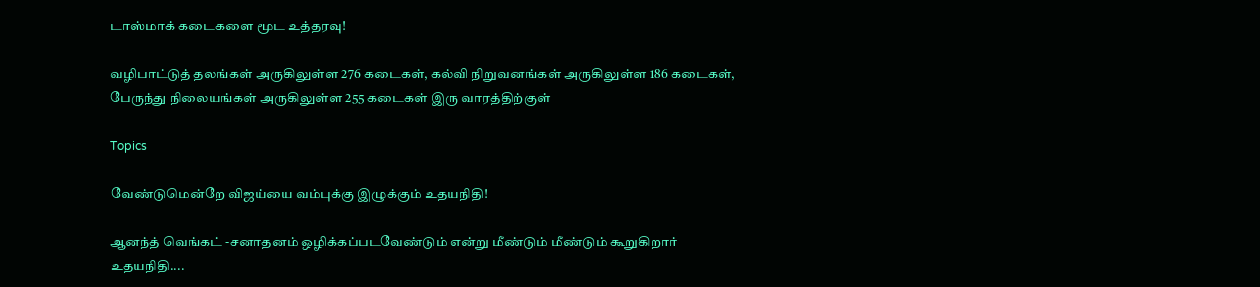டாஸ்மாக் கடைகளை மூட உத்தரவு!

வழிபாட்டுத் தலங்கள் அருகிலுள்ள 276 கடைகள், கல்வி நிறுவனங்கள் அருகிலுள்ள 186 கடைகள், பேருந்து நிலையங்கள் அருகிலுள்ள 255 கடைகள் இரு வாரத்திற்குள்

Topics

வேண்டுமென்றே விஜய்யை வம்புக்கு இழுக்கும் உதயநிதி!

ஆனந்த் வெங்கட் -சனாதனம் ஒழிக்கப்படவேண்டும் என்று மீண்டும் மீண்டும் கூறுகிறார் உதயநிதி....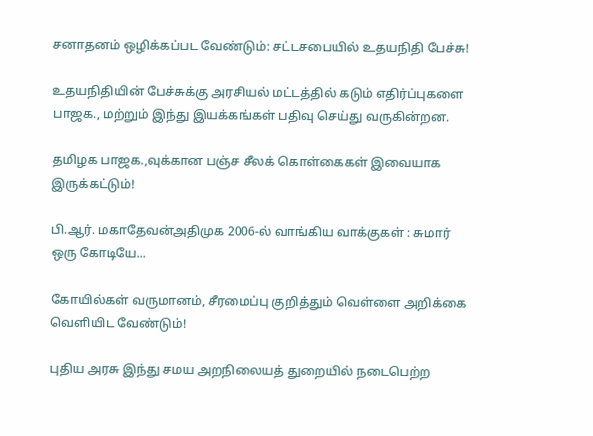சனாதனம் ஒழிக்கப்பட வேண்டும்: சட்டசபையில் உதயநிதி பேச்சு!

உதயநிதியின் பேச்சுக்கு அரசியல் மட்டத்தில் கடும் எதிர்ப்புகளை பாஜக., மற்றும் இந்து இயக்கங்கள் பதிவு செய்து வருகின்றன.

தமிழக பாஜக.,வுக்கான பஞ்ச சீலக் கொள்கைகள் இவையாக இருக்கட்டும்!

பி.ஆர். மகாதேவன்அதிமுக 2006-ல் வாங்கிய வாக்குகள் : சுமார் ஒரு கோடியே...

கோயில்கள் வருமானம், சீரமைப்பு குறித்தும் வெள்ளை அறிக்கை வெளியிட வேண்டும்!

புதிய அரசு இந்து சமய அறநிலையத் துறையில் நடைபெற்ற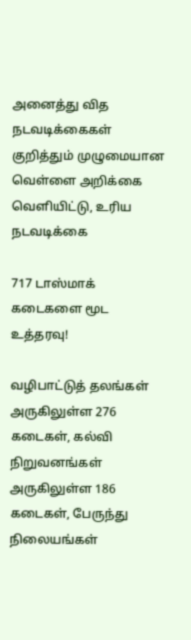அனைத்து வித நடவடிக்கைகள் குறித்தும் முழுமையான வெள்ளை அறிக்கை வெளியிட்டு, உரிய நடவடிக்கை

717 டாஸ்மாக் கடைகளை மூட உத்தரவு!

வழிபாட்டுத் தலங்கள் அருகிலுள்ள 276 கடைகள், கல்வி நிறுவனங்கள் அருகிலுள்ள 186 கடைகள், பேருந்து நிலையங்கள்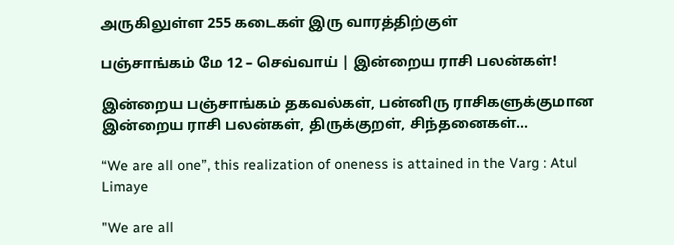அருகிலுள்ள 255 கடைகள் இரு வாரத்திற்குள்

பஞ்சாங்கம் மே 12 – செவ்வாய் | இன்றைய ராசி பலன்கள்!

இன்றைய பஞ்சாங்கம் தகவல்கள், பன்னிரு ராசிகளுக்குமான இன்றைய ராசி பலன்கள், திருக்குறள், சிந்தனைகள்...

“We are all one”, this realization of oneness is attained in the Varg : Atul Limaye

"We are all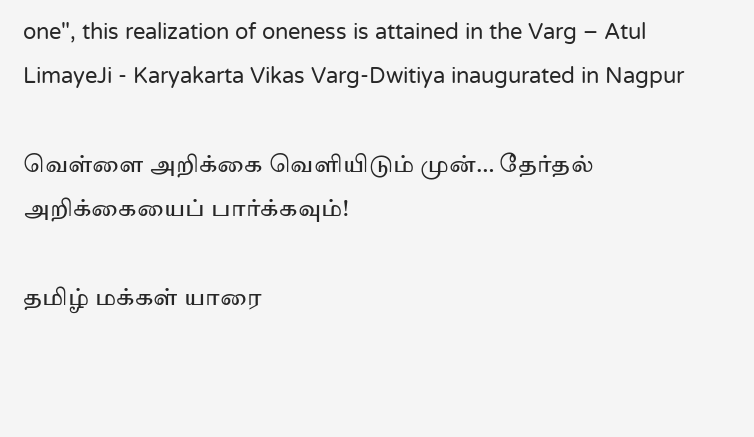one", this realization of oneness is attained in the Varg – Atul LimayeJi - Karyakarta Vikas Varg-Dwitiya inaugurated in Nagpur

வெள்ளை அறிக்கை வெளியிடும் முன்… தேர்தல் அறிக்கையைப் பார்க்கவும்!

தமிழ் மக்கள் யாரை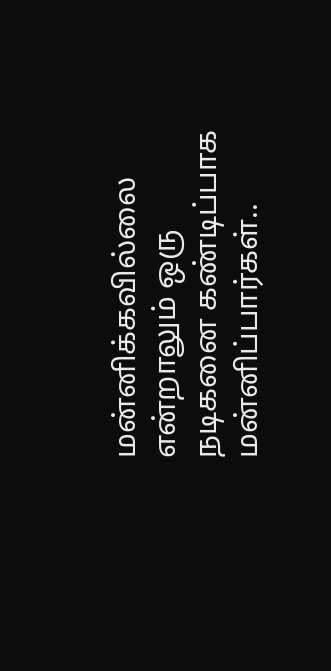மன்னிக்கவில்லை என்றாலும் ஒரு நடிகனை கண்டிப்பாக மன்னிப்பார்கள்..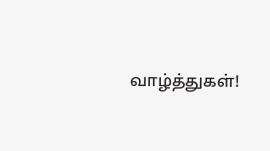வாழ்த்துகள்!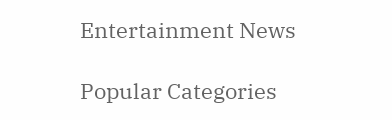Entertainment News

Popular Categories